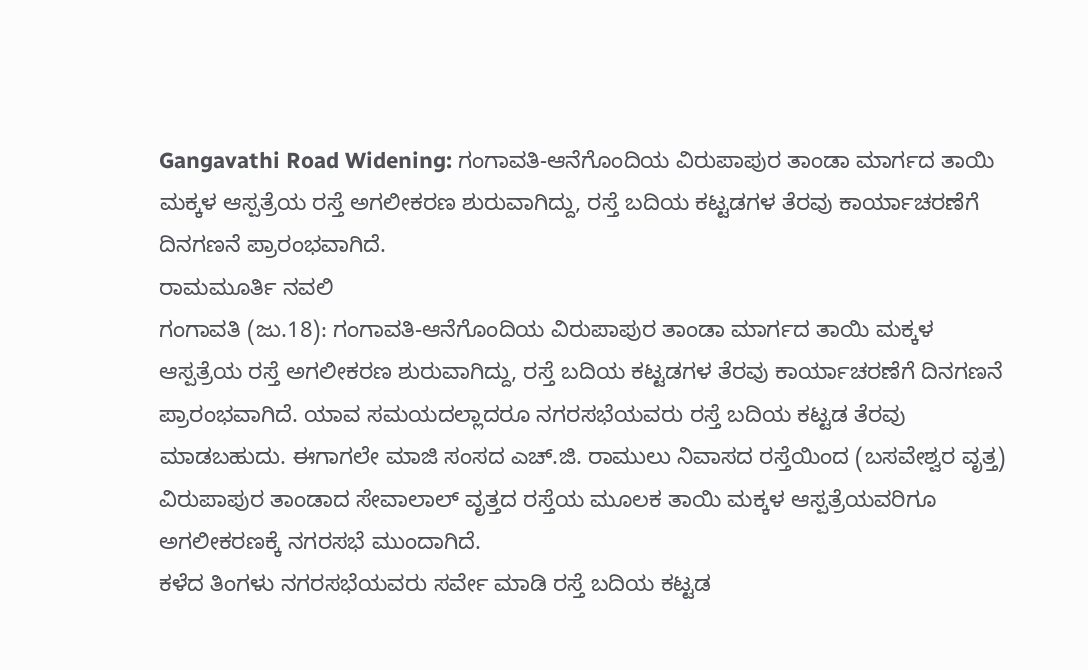Gangavathi Road Widening: ಗಂಗಾವತಿ-ಆನೆಗೊಂದಿಯ ವಿರುಪಾಪುರ ತಾಂಡಾ ಮಾರ್ಗದ ತಾಯಿ ಮಕ್ಕಳ ಆಸ್ಪತ್ರೆಯ ರಸ್ತೆ ಅಗಲೀಕರಣ ಶುರುವಾಗಿದ್ದು, ರಸ್ತೆ ಬದಿಯ ಕಟ್ಟಡಗಳ ತೆರವು ಕಾರ್ಯಾಚರಣೆಗೆ ದಿನಗಣನೆ ಪ್ರಾರಂಭವಾಗಿದೆ.
ರಾಮಮೂರ್ತಿ ನವಲಿ
ಗಂಗಾವತಿ (ಜು.18): ಗಂಗಾವತಿ-ಆನೆಗೊಂದಿಯ ವಿರುಪಾಪುರ ತಾಂಡಾ ಮಾರ್ಗದ ತಾಯಿ ಮಕ್ಕಳ ಆಸ್ಪತ್ರೆಯ ರಸ್ತೆ ಅಗಲೀಕರಣ ಶುರುವಾಗಿದ್ದು, ರಸ್ತೆ ಬದಿಯ ಕಟ್ಟಡಗಳ ತೆರವು ಕಾರ್ಯಾಚರಣೆಗೆ ದಿನಗಣನೆ ಪ್ರಾರಂಭವಾಗಿದೆ. ಯಾವ ಸಮಯದಲ್ಲಾದರೂ ನಗರಸಭೆಯವರು ರಸ್ತೆ ಬದಿಯ ಕಟ್ಟಡ ತೆರವು ಮಾಡಬಹುದು. ಈಗಾಗಲೇ ಮಾಜಿ ಸಂಸದ ಎಚ್.ಜಿ. ರಾಮುಲು ನಿವಾಸದ ರಸ್ತೆಯಿಂದ (ಬಸವೇಶ್ವರ ವೃತ್ತ) ವಿರುಪಾಪುರ ತಾಂಡಾದ ಸೇವಾಲಾಲ್ ವೃತ್ತದ ರಸ್ತೆಯ ಮೂಲಕ ತಾಯಿ ಮಕ್ಕಳ ಆಸ್ಪತ್ರೆಯವರಿಗೂ ಅಗಲೀಕರಣಕ್ಕೆ ನಗರಸಭೆ ಮುಂದಾಗಿದೆ.
ಕಳೆದ ತಿಂಗಳು ನಗರಸಭೆಯವರು ಸರ್ವೇ ಮಾಡಿ ರಸ್ತೆ ಬದಿಯ ಕಟ್ಟಡ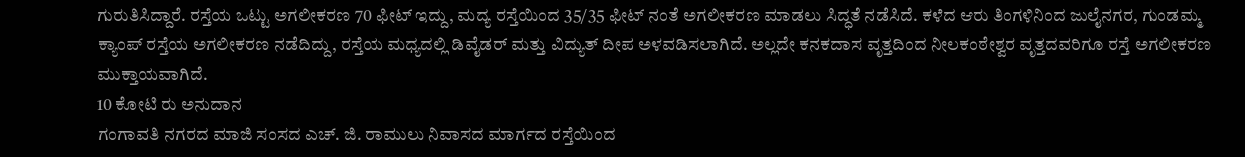ಗುರುತಿಸಿದ್ದಾರೆ. ರಸ್ತೆಯ ಒಟ್ಟು ಅಗಲೀಕರಣ 70 ಫೀಟ್ ಇದ್ದು, ಮದ್ಯ ರಸ್ತೆಯಿಂದ 35/35 ಫೀಟ್ ನಂತೆ ಅಗಲೀಕರಣ ಮಾಡಲು ಸಿದ್ಧತೆ ನಡೆಸಿದೆ. ಕಳೆದ ಆರು ತಿಂಗಳಿನಿಂದ ಜುಲೈನಗರ, ಗುಂಡಮ್ಮ ಕ್ಯಾಂಪ್ ರಸ್ತೆಯ ಅಗಲೀಕರಣ ನಡೆದಿದ್ದು, ರಸ್ತೆಯ ಮಧ್ಯದಲ್ಲಿ ಡಿವೈಡರ್ ಮತ್ತು ವಿದ್ಯುತ್ ದೀಪ ಅಳವಡಿಸಲಾಗಿದೆ. ಅಲ್ಲದೇ ಕನಕದಾಸ ವೃತ್ತದಿಂದ ನೀಲಕಂಠೇಶ್ವರ ವೃತ್ತದವರಿಗೂ ರಸ್ತೆ ಅಗಲೀಕರಣ ಮುಕ್ತಾಯವಾಗಿದೆ.
10 ಕೋಟಿ ರು ಅನುದಾನ
ಗಂಗಾವತಿ ನಗರದ ಮಾಜಿ ಸಂಸದ ಎಚ್. ಜಿ. ರಾಮುಲು ನಿವಾಸದ ಮಾರ್ಗದ ರಸ್ತೆಯಿಂದ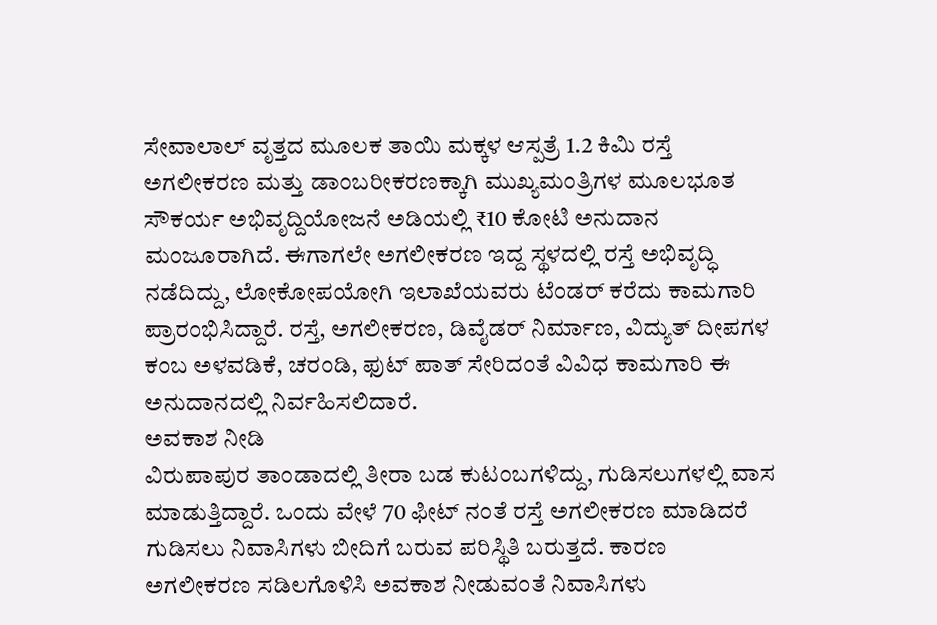ಸೇವಾಲಾಲ್ ವೃತ್ತದ ಮೂಲಕ ತಾಯಿ ಮಕ್ಕಳ ಆಸ್ಪತ್ರೆ 1.2 ಕಿಮಿ ರಸ್ತೆ ಅಗಲೀಕರಣ ಮತ್ತು ಡಾಂಬರೀಕರಣಕ್ಕಾಗಿ ಮುಖ್ಯಮಂತ್ರಿಗಳ ಮೂಲಭೂತ ಸೌಕರ್ಯ ಅಭಿವೃದ್ದಿಯೋಜನೆ ಅಡಿಯಲ್ಲಿ ₹10 ಕೋಟಿ ಅನುದಾನ ಮಂಜೂರಾಗಿದೆ. ಈಗಾಗಲೇ ಅಗಲೀಕರಣ ಇದ್ದ ಸ್ಥಳದಲ್ಲಿ ರಸ್ತೆ ಅಭಿವೃದ್ಧಿ ನಡೆದಿದ್ದು, ಲೋಕೋಪಯೋಗಿ ಇಲಾಖೆಯವರು ಟೆಂಡರ್ ಕರೆದು ಕಾಮಗಾರಿ ಪ್ರಾರಂಭಿಸಿದ್ದಾರೆ. ರಸ್ತೆ, ಅಗಲೀಕರಣ, ಡಿವೈಡರ್ ನಿರ್ಮಾಣ, ವಿದ್ಯುತ್ ದೀಪಗಳ ಕಂಬ ಅಳವಡಿಕೆ, ಚರಂಡಿ, ಫುಟ್ ಪಾತ್ ಸೇರಿದಂತೆ ವಿವಿಧ ಕಾಮಗಾರಿ ಈ ಅನುದಾನದಲ್ಲಿ ನಿರ್ವಹಿಸಲಿದಾರೆ.
ಅವಕಾಶ ನೀಡಿ
ವಿರುಪಾಪುರ ತಾಂಡಾದಲ್ಲಿ ತೀರಾ ಬಡ ಕುಟಂಬಗಳಿದ್ದು, ಗುಡಿಸಲುಗಳಲ್ಲಿ ವಾಸ ಮಾಡುತ್ತಿದ್ದಾರೆ. ಒಂದು ವೇಳೆ 70 ಫೀಟ್ ನಂತೆ ರಸ್ತೆ ಅಗಲೀಕರಣ ಮಾಡಿದರೆ ಗುಡಿಸಲು ನಿವಾಸಿಗಳು ಬೀದಿಗೆ ಬರುವ ಪರಿಸ್ಥಿತಿ ಬರುತ್ತದೆ. ಕಾರಣ ಅಗಲೀಕರಣ ಸಡಿಲಗೊಳಿಸಿ ಅವಕಾಶ ನೀಡುವಂತೆ ನಿವಾಸಿಗಳು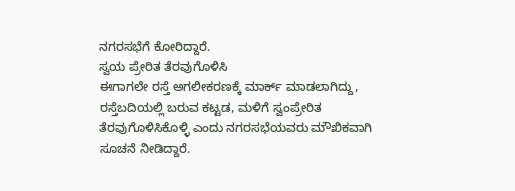ನಗರಸಭೆಗೆ ಕೋರಿದ್ದಾರೆ.
ಸ್ವಯ ಪ್ರೇರಿತ ತೆರವುಗೊಳಿಸಿ
ಈಗಾಗಲೇ ರಸ್ತೆ ಅಗಲೀಕರಣಕ್ಕೆ ಮಾರ್ಕ್ ಮಾಡಲಾಗಿದ್ದು, ರಸ್ತೆಬದಿಯಲ್ಲಿ ಬರುವ ಕಟ್ಟಡ, ಮಳಿಗೆ ಸ್ವಂಪ್ರೇರಿತ ತೆರವುಗೊಳಿಸಿಕೊಳ್ಳಿ ಎಂದು ನಗರಸಭೆಯವರು ಮೌಖಿಕವಾಗಿ ಸೂಚನೆ ನೀಡಿದ್ದಾರೆ.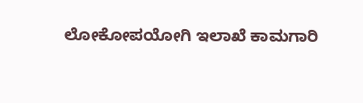ಲೋಕೋಪಯೋಗಿ ಇಲಾಖೆ ಕಾಮಗಾರಿ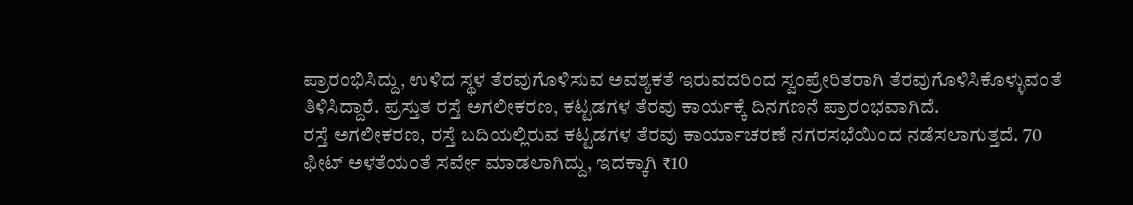ಪ್ರಾರಂಭಿಸಿದ್ದು, ಉಳಿದ ಸ್ಥಳ ತೆರವುಗೊಳಿಸುವ ಅವಶ್ಯಕತೆ ಇರುವದರಿಂದ ಸ್ವಂಪ್ರೇರಿತರಾಗಿ ತೆರವುಗೊಳಿಸಿಕೊಳ್ಳುವಂತೆ ತಿಳಿಸಿದ್ದಾರೆ. ಪ್ರಸ್ತುತ ರಸ್ತೆ ಅಗಲೀಕರಣ, ಕಟ್ಟಡಗಳ ತೆರವು ಕಾರ್ಯಕ್ಕೆ ದಿನಗಣನೆ ಪ್ರಾರಂಭವಾಗಿದೆ.
ರಸ್ತೆ ಅಗಲೀಕರಣ, ರಸ್ತೆ ಬದಿಯಲ್ಲಿರುವ ಕಟ್ಟಡಗಳ ತೆರವು ಕಾರ್ಯಾಚರಣೆ ನಗರಸಭೆಯಿಂದ ನಡೆಸಲಾಗುತ್ತದೆ. 70 ಫೀಟ್ ಅಳತೆಯಂತೆ ಸರ್ವೇ ಮಾಡಲಾಗಿದ್ದು, ಇದಕ್ಕಾಗಿ ₹10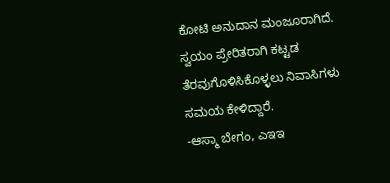ಕೋಟಿ ಅನುದಾನ ಮಂಜೂರಾಗಿದೆ. ಸ್ವಯಂ ಪ್ರೇರಿತರಾಗಿ ಕಟ್ಟಡ ತೆರವುಗೊಳಿಸಿಕೊಳ್ಳಲು ನಿವಾಸಿಗಳು ಸಮಯ ಕೇಳಿದ್ದಾರೆ.
-ಆಸ್ಮಾ ಬೇಗಂ, ಎಇಇ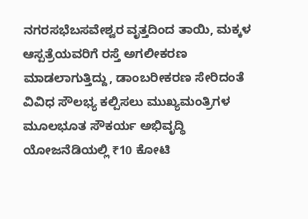ನಗರಸಭೆಬಸವೇಶ್ವರ ವೃತ್ತದಿಂದ ತಾಯಿ, ಮಕ್ಕಳ ಆಸ್ಪತ್ರೆಯವರಿಗೆ ರಸ್ತೆ ಅಗಲೀಕರಣ ಮಾಡಲಾಗುತ್ತಿದ್ದು, ಡಾಂಬರೀಕರಣ ಸೇರಿದಂತೆ ವಿವಿಧ ಸೌಲಭ್ಯ ಕಲ್ಪಿಸಲು ಮುಖ್ಯಮಂತ್ರಿಗಳ ಮೂಲಭೂತ ಸೌಕರ್ಯ ಅಭಿವೃದ್ಧಿ ಯೋಜನೆಡಿಯಲ್ಲಿ ₹10 ಕೋಟಿ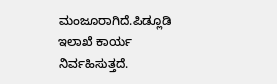ಮಂಜೂರಾಗಿದೆ.ಪಿಡ್ಲೂಡಿ ಇಲಾಖೆ ಕಾರ್ಯ ನಿರ್ವಹಿಸುತ್ತದೆ.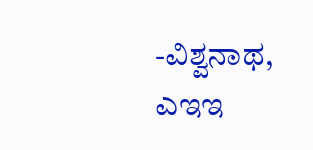-ವಿಶ್ವನಾಥ, ಎಇಇ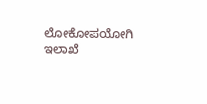ಲೋಕೋಪಯೋಗಿ ಇಲಾಖೆ